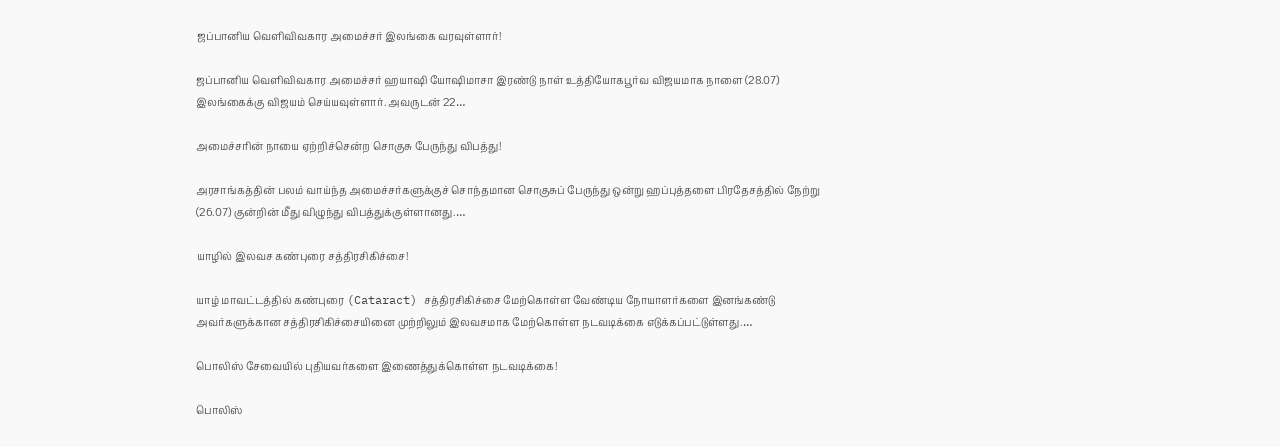ஜப்பானிய வெளிவிவகார அமைச்சர் இலங்கை வரவுள்ளார்!

ஜப்பானிய வெளிவிவகார அமைச்சர் ஹயாஷி யோஷிமாசா இரண்டு நாள் உத்தியோகபூர்வ விஜயமாக நாளை (28.07) இலங்கைக்கு விஜயம் செய்யவுள்ளார். அவருடன் 22…

அமைச்சரின் நாயை ஏற்றிச்சென்ற சொகுசு பேருந்து விபத்து!

அரசாங்கத்தின் பலம் வாய்ந்த அமைச்சர்களுக்குச் சொந்தமான சொகுசுப் பேருந்து ஒன்று ஹப்புத்தளை பிரதேசத்தில் நேற்று (26.07) குன்றின் மீது விழுந்து விபத்துக்குள்ளானது.…

யாழில் இலவச கண்புரை சத்திரசிகிச்சை!

யாழ் மாவட்டத்தில் கண்புரை (Cataract) சத்திரசிகிச்சை மேற்கொள்ள வேண்டிய நோயாளர்களை இனங்கண்டு அவர்களுக்கான சத்திரசிகிச்சையினை முற்றிலும் இலவசமாக மேற்கொள்ள நடவடிக்கை எடுக்கப்பட்டுள்ளது.…

பொலிஸ் சேவையில் புதியவர்களை இணைத்துக்கொள்ள நடவடிக்கை!

பொலிஸ்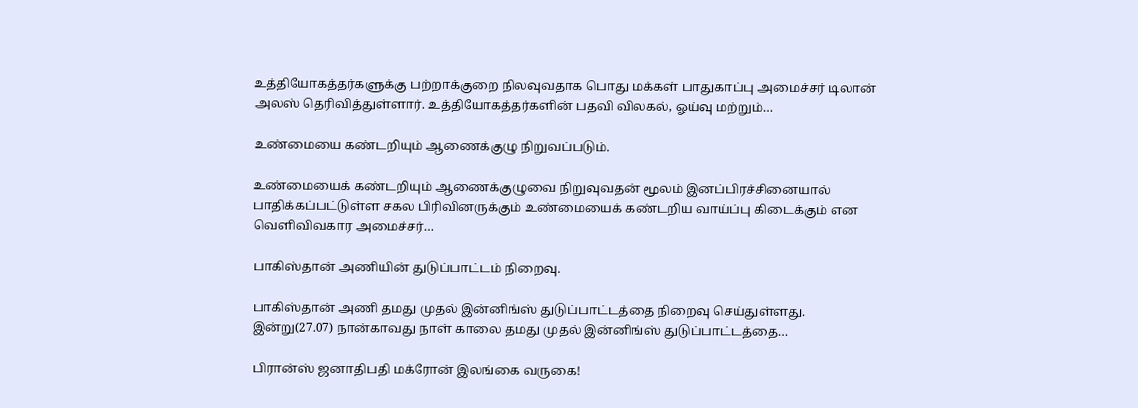உத்தியோகத்தர்களுக்கு பற்றாக்குறை நிலவுவதாக பொது மக்கள் பாதுகாப்பு அமைச்சர் டிலான் அலஸ் தெரிவித்துள்ளார். உத்தியோகத்தர்களின் பதவி விலகல், ஓய்வு மற்றும்…

உண்மையை கண்டறியும் ஆணைக்குழு நிறுவப்படும்.

உண்மையைக் கண்டறியும் ஆணைக்குழுவை நிறுவுவதன் மூலம் இனப்பிரச்சினையால் பாதிக்கப்பட்டுள்ள சகல பிரிவினருக்கும் உண்மையைக் கண்டறிய வாய்ப்பு கிடைக்கும் என வெளிவிவகார அமைச்சர்…

பாகிஸ்தான் அணியின் துடுப்பாட்டம் நிறைவு.

பாகிஸ்தான் அணி தமது முதல் இன்னிங்ஸ் துடுப்பாட்டத்தை நிறைவு செய்துள்ளது. இன்று(27.07) நான்காவது நாள் காலை தமது முதல் இன்னிங்ஸ் துடுப்பாட்டத்தை…

பிரான்ஸ் ஜனாதிபதி மக்ரோன் இலங்கை வருகை!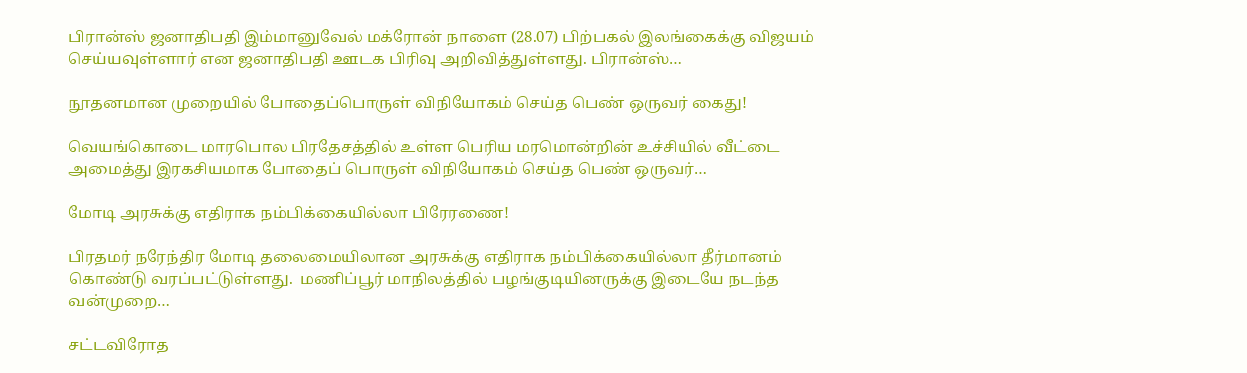பிரான்ஸ் ஜனாதிபதி இம்மானுவேல் மக்ரோன் நாளை (28.07) பிற்பகல் இலங்கைக்கு விஜயம் செய்யவுள்ளார் என ஜனாதிபதி ஊடக பிரிவு அறிவித்துள்ளது. பிரான்ஸ்…

நூதனமான முறையில் போதைப்பொருள் விநியோகம் செய்த பெண் ஒருவர் கைது!

வெயங்கொடை மாரபொல பிரதேசத்தில் உள்ள பெரிய மரமொன்றின் உச்சியில் வீட்டை அமைத்து இரகசியமாக போதைப் பொருள் விநியோகம் செய்த பெண் ஒருவர்…

மோடி அரசுக்கு எதிராக நம்பிக்கையில்லா பிரேரணை!

பிரதமர் நரேந்திர மோடி தலைமையிலான அரசுக்கு எதிராக நம்பிக்கையில்லா தீர்மானம் கொண்டு வரப்பட்டுள்ளது.  மணிப்பூர் மாநிலத்தில் பழங்குடியினருக்கு இடையே நடந்த வன்முறை…

சட்டவிரோத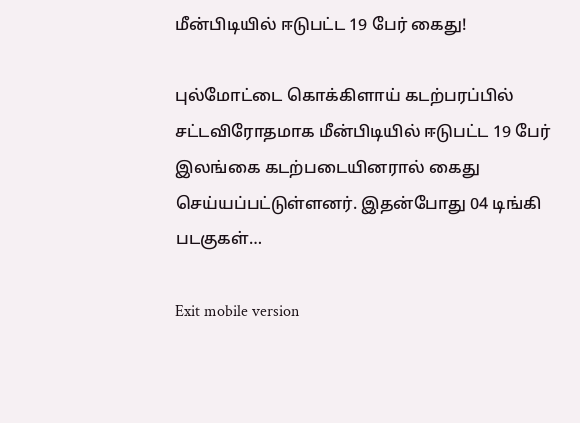மீன்பிடியில் ஈடுபட்ட 19 பேர் கைது!

புல்மோட்டை கொக்கிளாய் கடற்பரப்பில் சட்டவிரோதமாக மீன்பிடியில் ஈடுபட்ட 19 பேர் இலங்கை கடற்படையினரால் கைது செய்யப்பட்டுள்ளனர். இதன்போது 04 டிங்கி படகுகள்…

Exit mobile version